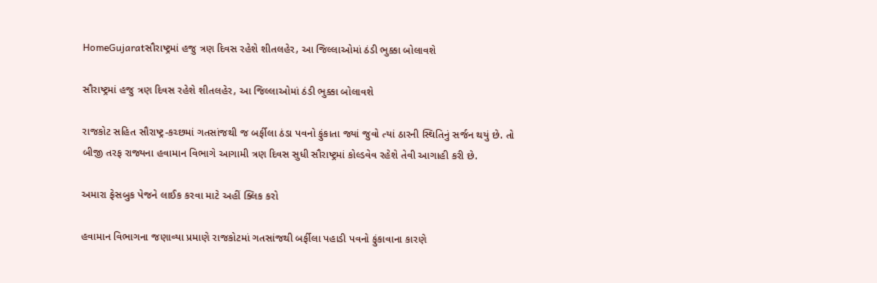HomeGujaratસૌરાષ્ટ્રમાં હજુ ત્રણ દિવસ રહેશે શીતલહેર, આ જિલ્લાઓમાં ઠંડી ભુક્કા બોલાવશે

સૌરાષ્ટ્રમાં હજુ ત્રણ દિવસ રહેશે શીતલહેર, આ જિલ્લાઓમાં ઠંડી ભુક્કા બોલાવશે

રાજકોટ સહિત સૌરાષ્ટ્ર-કચ્છમાં ગતસાંજથી જ બર્ફીલા ઠંડા પવનો ફુંકાતા જ્યાં જુવો ત્યાં ઠારની સ્થિતિનું સર્જન થયું છે. તો બીજી તરફ રાજ્યના હવામાન વિભાગે આગામી ત્રણ દિવસ સુધી સૌરાષ્ટ્રમાં કોલ્ડવેવ રહેશે તેવી આગાહી કરી છે.

અમારા ફેસબુક પેજને લાઈક કરવા માટે અહીં ક્લિક કરો

હવામાન વિભાગના જણાવ્યા પ્રમાણે રાજકોટમાં ગતસાંજથી બર્ફીલા પહાડી પવનો ફુંકાવાના કારણે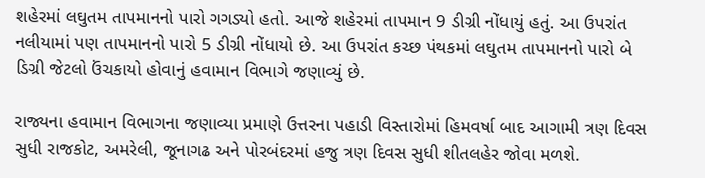શહેરમાં લઘુતમ તાપમાનનો પારો ગગડ્યો હતો. આજે શહેરમાં તાપમાન 9 ડીગ્રી નોંધાયું હતું. આ ઉપરાંત નલીયામાં પણ તાપમાનનો પારો 5 ડીગ્રી નોંધાયો છે. આ ઉપરાંત કચ્છ પંથકમાં લઘુતમ તાપમાનનો પારો બે ડિગ્રી જેટલો ઉંચકાયો હોવાનું હવામાન વિભાગે જણાવ્યું છે.

રાજ્યના હવામાન વિભાગના જણાવ્યા પ્રમાણે ઉત્તરના પહાડી વિસ્તારોમાં હિમવર્ષા બાદ આગામી ત્રણ દિવસ સુધી રાજકોટ, અમરેલી, જૂનાગઢ અને પોરબંદરમાં હજુ ત્રણ દિવસ સુધી શીતલહેર જોવા મળશે.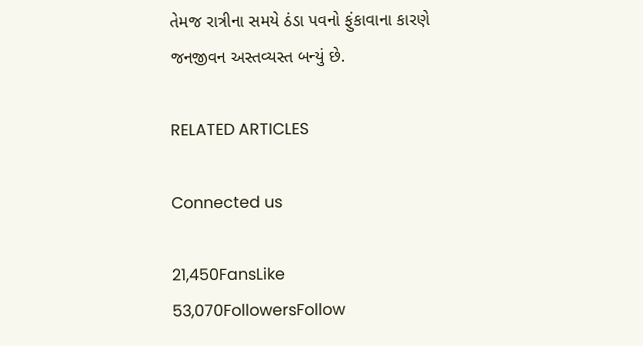તેમજ રાત્રીના સમયે ઠંડા પવનો ફુંકાવાના કારણે જનજીવન અસ્તવ્યસ્ત બન્યું છે.

RELATED ARTICLES

Connected us

21,450FansLike
53,070FollowersFollow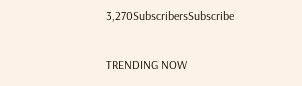3,270SubscribersSubscribe

TRENDING NOW